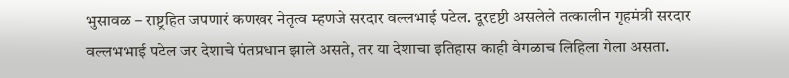भुसावळ – राष्ट्रहित जपणारं कणखर नेतृत्व म्हणजे सरदार वल्लभाई पटेल. दूरदृष्टी असलेले तत्कालीन गृहमंत्री सरदार वल्लभभाई पटेल जर देशाचे पंतप्रधान झाले असते, तर या देशाचा इतिहास काही वेगळाच लिहिला गेला असता.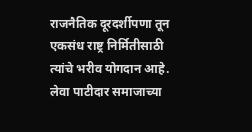राजनैतिक दूरदर्शीपणा तून एकसंध राष्ट्र निर्मितीसाठी त्यांचे भरीव योगदान आहे. लेवा पाटीदार समाजाच्या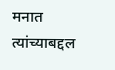मनात त्यांच्याबद्दल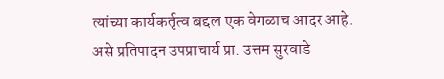त्यांच्या कार्यकर्तृत्व बद्दल एक वेगळाच आदर आहे.
असे प्रतिपादन उपप्राचार्य प्रा. उत्तम सुरवाडे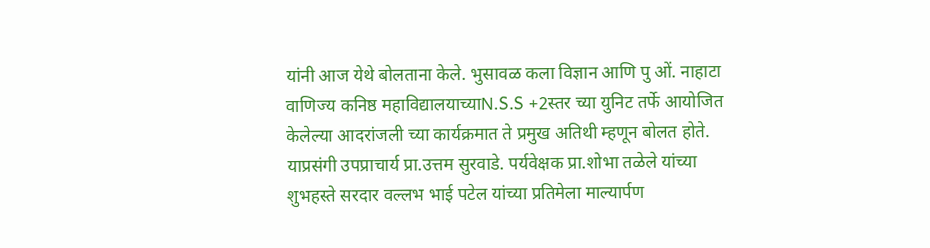यांनी आज येथे बोलताना केले. भुसावळ कला विज्ञान आणि पु ओं. नाहाटा वाणिज्य कनिष्ठ महाविद्यालयाच्याN.S.S +2स्तर च्या युनिट तर्फे आयोजित केलेल्या आदरांजली च्या कार्यक्रमात ते प्रमुख अतिथी म्हणून बोलत होते. याप्रसंगी उपप्राचार्य प्रा.उत्तम सुरवाडे. पर्यवेक्षक प्रा.शोभा तळेले यांच्या शुभहस्ते सरदार वल्लभ भाई पटेल यांच्या प्रतिमेला माल्यार्पण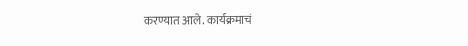करण्यात आले. कार्यक्रमाचं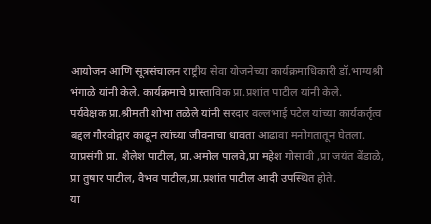आयोजन आणि सूत्रसंचालन राष्ट्रीय सेवा योजनेच्या कार्यक्रमाधिकारी डॉ.भाग्यश्री भंगाळे यांनी केले. कार्यक्रमाचे प्रास्ताविक प्रा.प्रशांत पाटील यांनी केले.
पर्यवेक्षक प्रा.श्रीमती शोभा तळेले यांनी सरदार वल्लभाई पटेल यांच्या कार्यकर्तृत्व बद्दल गौरवोद्गार काढून त्यांच्या जीवनाचा धावता आढावा मनोगतातून घेतला. याप्रसंगी प्रा. शैलेश पाटील, प्रा.अमोल पालवे,प्रा महेश गोसावी ,प्रा जयंत बेंडाळे, प्रा तुषार पाटील, वैभव पाटील,प्रा.प्रशांत पाटील आदी उपस्थित होते.
या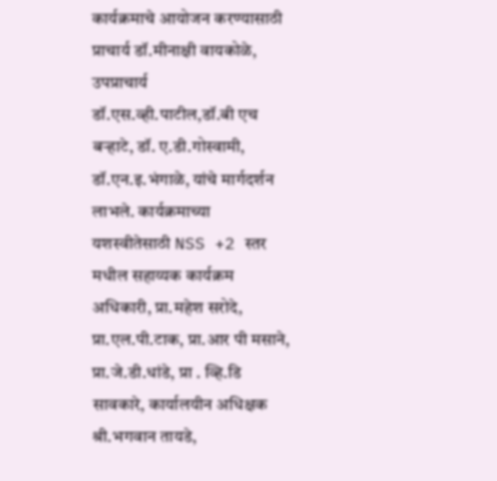कार्यक्रमाचे आयोजन करण्यासाठी प्राचार्य डॉ.मीनाक्षी वायकोळे, उपप्राचार्य डॉ.एस.व्ही.पाटील,डॉ.बी एच बऱ्हाटे, डॉ. ए.डी.गोस्वामी, डॉ.एन.इ.भंगाळे, यांचे मार्गदर्शन लाभले. कार्यक्रमाच्या यशस्वीतेसाठी NSS +2 स्तर मधील सहाय्यक कार्यक्रम अधिकारी, प्रा.महेश सरोदे, प्रा.एल.पी.टाक, प्रा.आर पी मसाने, प्रा.जे.डी.धांडे, प्रा . व्हि.डि सावकारे, कार्यालयीन अधिक्षक श्री.भगवान तायडे,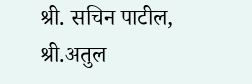श्री. सचिन पाटील, श्री.अतुल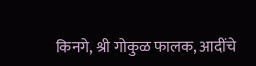किनगे, श्री गोकुळ फालक, आदींचे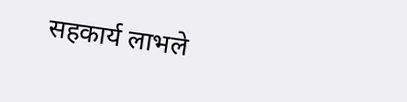सहकार्य लाभले